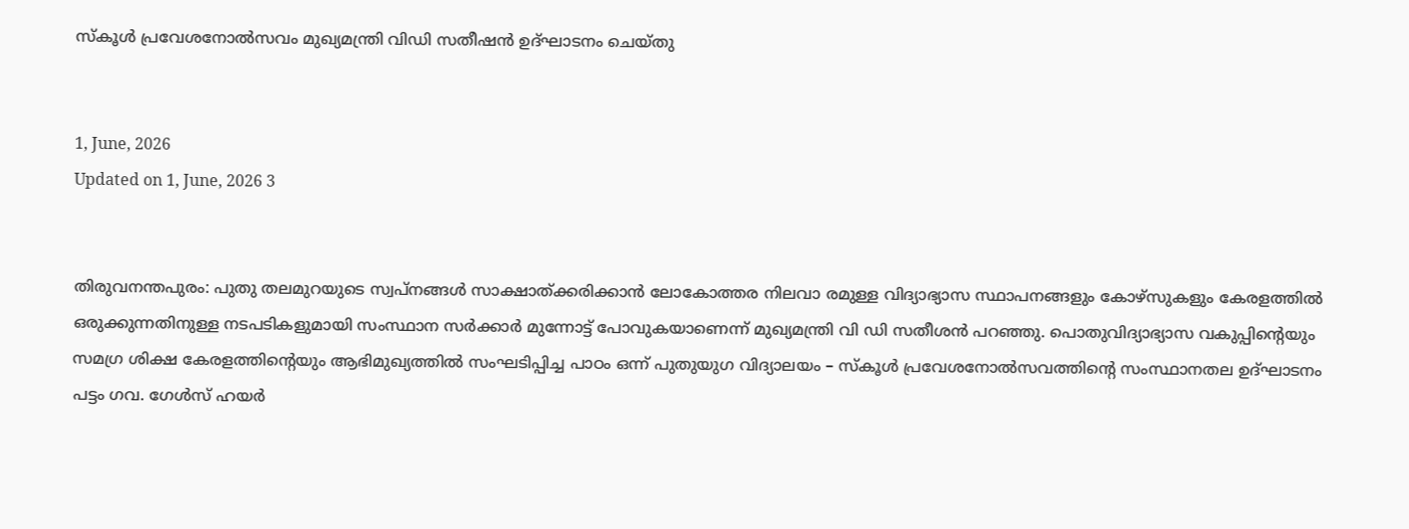സ്‌കൂള്‍ പ്രവേശനോല്‍സവം മുഖ്യമന്ത്രി വിഡി സതീഷൻ ഉദ്ഘാടനം ചെയ്തു


1, June, 2026
Updated on 1, June, 2026 3


തിരുവനന്തപുരം: പുതു തലമുറയുടെ സ്വപ്നങ്ങള്‍ സാക്ഷാത്ക്കരിക്കാന്‍ ലോകോത്തര നിലവാ രമുള്ള വിദ്യാഭ്യാസ സ്ഥാപനങ്ങളും കോഴ്സുകളും കേരളത്തില്‍ ഒരുക്കുന്നതിനുള്ള നടപടികളുമായി സംസ്ഥാന സര്‍ക്കാര്‍ മുന്നോട്ട് പോവുകയാണെന്ന് മുഖ്യമന്ത്രി വി ഡി സതീശന്‍ പറഞ്ഞു. പൊതുവിദ്യാഭ്യാസ വകുപ്പിന്റെയും സമഗ്ര ശിക്ഷ കേരളത്തിന്റെയും ആഭിമുഖ്യത്തില്‍ സംഘടിപ്പിച്ച പാഠം ഒന്ന് പുതുയുഗ വിദ്യാലയം – സ്‌കൂള്‍ പ്രവേശനോല്‍സവത്തിന്റെ സംസ്ഥാനതല ഉദ്ഘാടനം പട്ടം ഗവ. ഗേള്‍സ് ഹയര്‍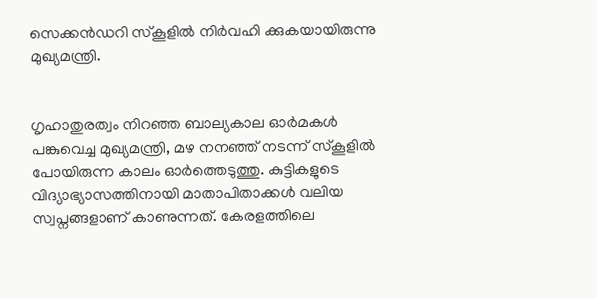സെക്കന്‍ഡറി സ്‌കൂളില്‍ നിര്‍വഹി ക്കുകയായിരുന്നു മുഖ്യമന്ത്രി.


ഗൃഹാതുരത്വം നിറഞ്ഞ ബാല്യകാല ഓര്‍മകള്‍ പങ്കുവെച്ച മുഖ്യമന്ത്രി, മഴ നനഞ്ഞ് നടന്ന് സ്‌കൂളില്‍ പോയിരുന്ന കാലം ഓര്‍ത്തെടുത്തു. കുട്ടികളുടെ വിദ്യാഭ്യാസത്തിനായി മാതാപിതാക്കള്‍ വലിയ സ്വപ്നങ്ങളാണ് കാണുന്നത്. കേരളത്തിലെ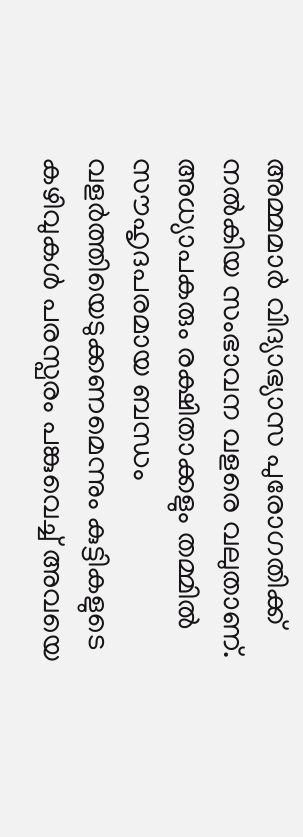അമ്മമാര്‍ വിദ്യാഭ്യാസ പുരോഗതിക്ക് നല്‍കിയ സംഭാവന വളരെ വലുതാണ്. അധ്യാപകരും രക്ഷിതാക്കളും തമ്മില്‍ സൗഹൃദപരമായ ബന്ധം വളര്‍ത്തിയെടുക്കണമെന്നും കുട്ടികളുടെ കഴിവുകള്‍ പരസ്പരം പങ്കുവെച്ച് അവയെ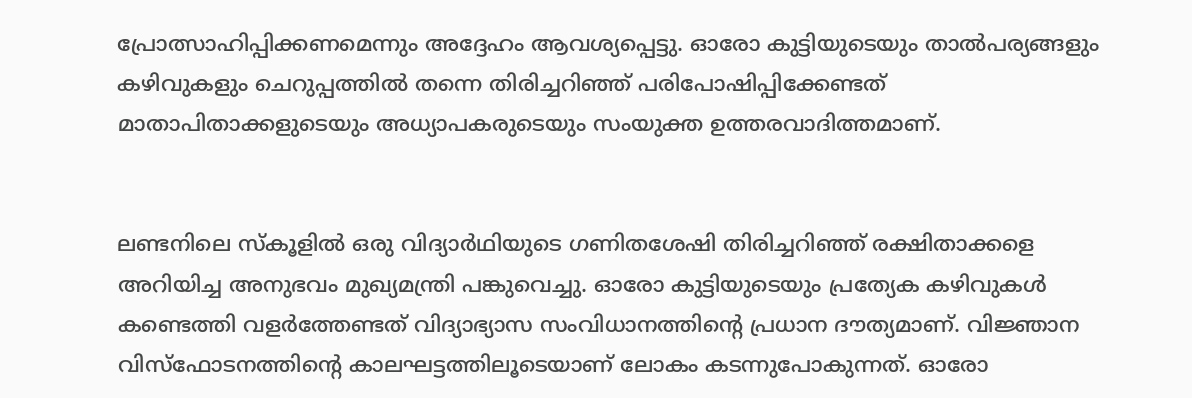പ്രോത്സാഹിപ്പിക്കണമെന്നും അദ്ദേഹം ആവശ്യപ്പെട്ടു. ഓരോ കുട്ടിയുടെയും താല്‍പര്യങ്ങളും കഴിവുകളും ചെറുപ്പത്തില്‍ തന്നെ തിരിച്ചറിഞ്ഞ് പരിപോഷിപ്പിക്കേണ്ടത് മാതാപിതാക്കളുടെയും അധ്യാപകരുടെയും സംയുക്ത ഉത്തരവാദിത്തമാണ്.


ലണ്ടനിലെ സ്‌കൂളില്‍ ഒരു വിദ്യാര്‍ഥിയുടെ ഗണിതശേഷി തിരിച്ചറിഞ്ഞ് രക്ഷിതാക്കളെ അറിയിച്ച അനുഭവം മുഖ്യമന്ത്രി പങ്കുവെച്ചു. ഓരോ കുട്ടിയുടെയും പ്രത്യേക കഴിവുകള്‍ കണ്ടെത്തി വളര്‍ത്തേണ്ടത് വിദ്യാഭ്യാസ സംവിധാനത്തിന്റെ പ്രധാന ദൗത്യമാണ്. വിജ്ഞാന വിസ്ഫോടനത്തിന്റെ കാലഘട്ടത്തിലൂടെയാണ് ലോകം കടന്നുപോകുന്നത്. ഓരോ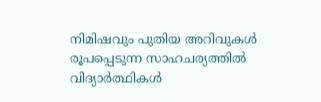നിമിഷവും പുതിയ അറിവുകള്‍ രൂപപ്പെടുന്ന സാഹചര്യത്തില്‍ വിദ്യാര്‍ത്ഥികള്‍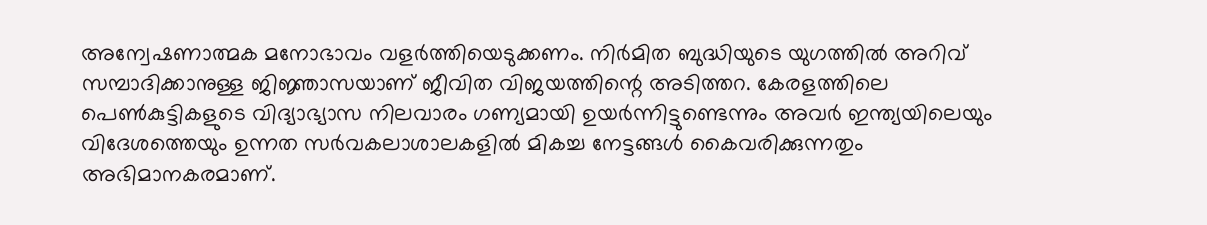അന്വേഷണാത്മക മനോഭാവം വളര്‍ത്തിയെടുക്കണം. നിര്‍മിത ബുദ്ധിയുടെ യുഗത്തില്‍ അറിവ് സമ്പാദിക്കാനുള്ള ജിജ്ഞാസയാണ് ജീവിത വിജയത്തിന്റെ അടിത്തറ. കേരളത്തിലെ പെണ്‍കുട്ടികളുടെ വിദ്യാഭ്യാസ നിലവാരം ഗണ്യമായി ഉയര്‍ന്നിട്ടുണ്ടെന്നും അവര്‍ ഇന്ത്യയിലെയും വിദേശത്തെയും ഉന്നത സര്‍വകലാശാലകളില്‍ മികച്ച നേട്ടങ്ങള്‍ കൈവരിക്കുന്നതും അഭിമാനകരമാണ്.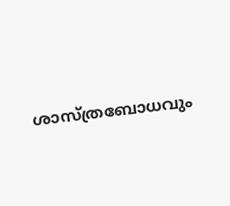ശാസ്ത്രബോധവും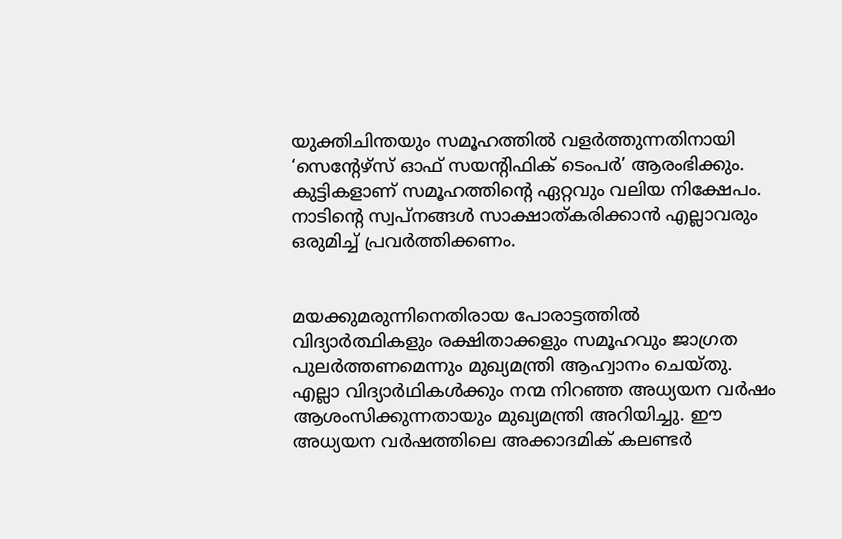യുക്തിചിന്തയും സമൂഹത്തില്‍ വളര്‍ത്തുന്നതിനായി ‘സെന്റേഴ്‌സ് ഓഫ് സയന്റിഫിക് ടെംപര്‍’ ആരംഭിക്കും. കുട്ടികളാണ് സമൂഹത്തിന്റെ ഏറ്റവും വലിയ നിക്ഷേപം. നാടിന്റെ സ്വപ്നങ്ങള്‍ സാക്ഷാത്കരിക്കാന്‍ എല്ലാവരും ഒരുമിച്ച് പ്രവര്‍ത്തിക്കണം.


മയക്കുമരുന്നിനെതിരായ പോരാട്ടത്തില്‍ വിദ്യാര്‍ത്ഥികളും രക്ഷിതാക്കളും സമൂഹവും ജാഗ്രത പുലര്‍ത്തണമെന്നും മുഖ്യമന്ത്രി ആഹ്വാനം ചെയ്തു. എല്ലാ വിദ്യാര്‍ഥികള്‍ക്കും നന്മ നിറഞ്ഞ അധ്യയന വര്‍ഷം ആശംസിക്കുന്നതായും മുഖ്യമന്ത്രി അറിയിച്ചു. ഈ അധ്യയന വര്‍ഷത്തിലെ അക്കാദമിക് കലണ്ടര്‍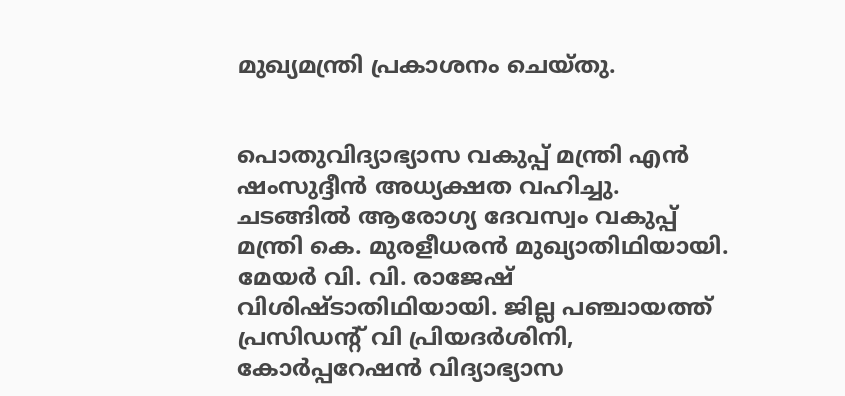മുഖ്യമന്ത്രി പ്രകാശനം ചെയ്തു.


പൊതുവിദ്യാഭ്യാസ വകുപ്പ് മന്ത്രി എന്‍ ഷംസുദ്ദീന്‍ അധ്യക്ഷത വഹിച്ചു. ചടങ്ങില്‍ ആരോഗ്യ ദേവസ്വം വകുപ്പ് മന്ത്രി കെ. മുരളീധരന്‍ മുഖ്യാതിഥിയായി. മേയര്‍ വി. വി. രാജേഷ് വിശിഷ്ടാതിഥിയായി. ജില്ല പഞ്ചായത്ത് പ്രസിഡന്റ് വി പ്രിയദര്‍ശിനി, കോര്‍പ്പറേഷന്‍ വിദ്യാഭ്യാസ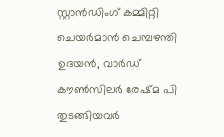സ്റ്റാന്‍ഡിംഗ് കമ്മിറ്റി ചെയര്‍മാന്‍ ചെമ്പഴന്തി ഉദയന്‍, വാര്‍ഡ് കൗണ്‍സിലര്‍ രേഷ്മ പി തുടങ്ങിയവര്‍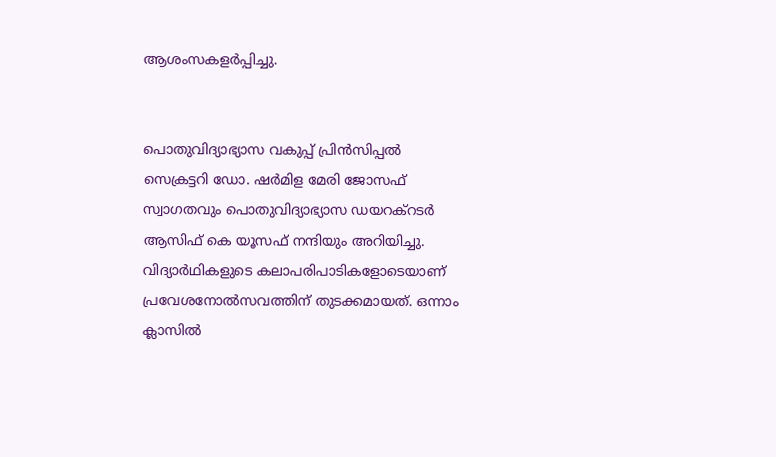ആശംസകളര്‍പ്പിച്ചു.


പൊതുവിദ്യാഭ്യാസ വകുപ്പ് പ്രിന്‍സിപ്പല്‍ സെക്രട്ടറി ഡോ. ഷര്‍മിള മേരി ജോസഫ് സ്വാഗതവും പൊതുവിദ്യാഭ്യാസ ഡയറക്റടര്‍ ആസിഫ് കെ യൂസഫ് നന്ദിയും അറിയിച്ചു. വിദ്യാര്‍ഥികളുടെ കലാപരിപാടികളോടെയാണ് പ്രവേശനോല്‍സവത്തിന് തുടക്കമായത്. ഒന്നാം ക്ലാസില്‍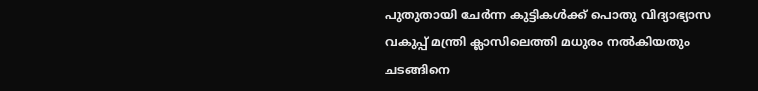പുതുതായി ചേര്‍ന്ന കുട്ടികള്‍ക്ക് പൊതു വിദ്യാഭ്യാസ വകുപ്പ് മന്ത്രി ക്ലാസിലെത്തി മധുരം നല്‍കിയതും ചടങ്ങിനെ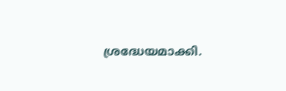ശ്രദ്ധേയമാക്കി.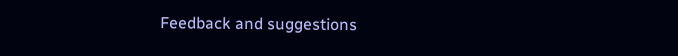Feedback and suggestions